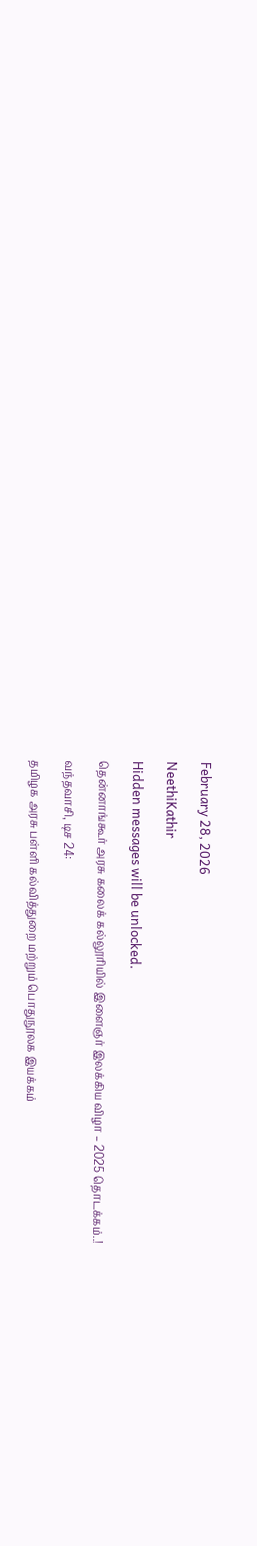February 28, 2026

NeethiKathir

Hidden messages will be unlocked.

தென்னாங்கூர் அரசு கலைக் கல்லூரியில் இளைஞர் இலக்கிய விழா – 2025 தொடக்கம்..!

வந்தவாசி, டிச 24:

தமிழக அரசு பள்ளி கல்வித்துறை மற்றும் பொதுநூலக இயக்கம்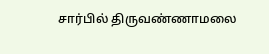சார்பில் திருவண்ணாமலை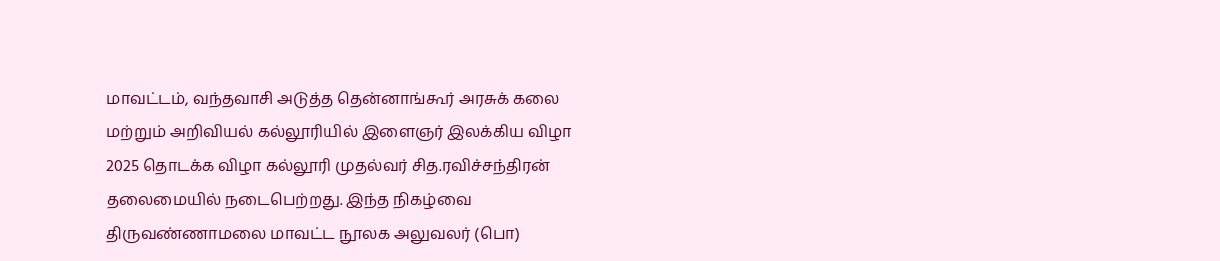மாவட்டம், வந்தவாசி அடுத்த தென்னாங்கூர் அரசுக் கலை மற்றும் அறிவியல் கல்லூரியில்‌ இளைஞர் இலக்கிய விழா 2025 தொடக்க விழா கல்லூரி முதல்வர் சித.ரவிச்சந்திரன் தலைமையில் நடைபெற்றது. இந்த நிகழ்வை திருவண்ணாமலை மாவட்ட நூலக அலுவலர் (பொ)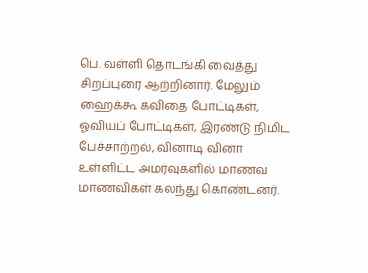பெ‌. வள்ளி தொடங்கி வைத்து சிறப்புரை ஆற்றினார். மேலும் ஹைக்கூ கவிதை போட்டிகள், ஓவியப் போட்டிகள், இரண்டு நிமிட பேச்சாற்றல், வினாடி வினா உள்ளிட்ட அமர்வுகளில் மாணவ மாணவிகள் கலந்து கொண்டனர்.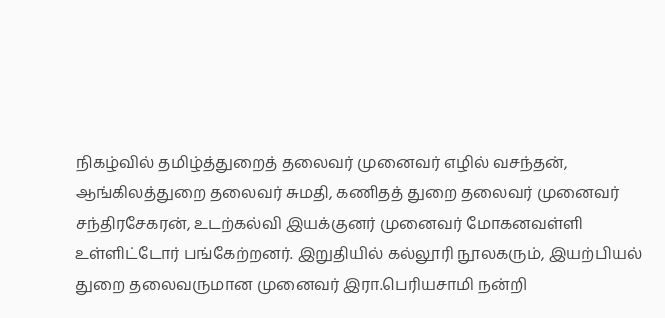நிகழ்வில் தமிழ்த்துறைத் தலைவர் முனைவர் எழில் வசந்தன், ஆங்கிலத்துறை தலைவர் சுமதி, கணிதத் துறை தலைவர் முனைவர் சந்திரசேகரன், உடற்கல்வி இயக்குனர் முனைவர் மோகனவள்ளி உள்ளிட்டோர் பங்கேற்றனர். இறுதியில் கல்லூரி நூலகரும், இயற்பியல் துறை தலைவருமான முனைவர் இரா.பெரியசாமி நன்றி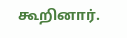கூறினார்.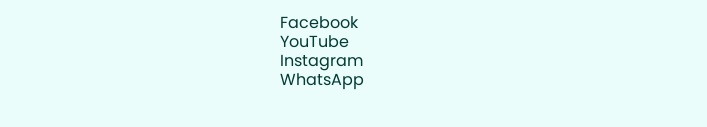Facebook
YouTube
Instagram
WhatsApp